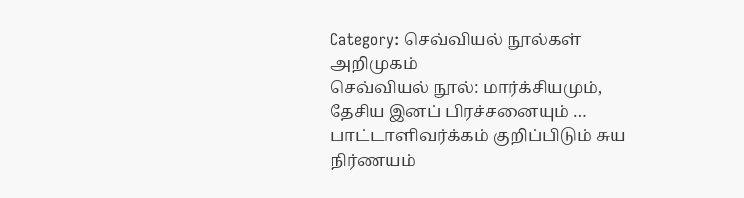Category: செவ்வியல் நூல்கள் அறிமுகம்
செவ்வியல் நூல்: மார்க்சியமும், தேசிய இனப் பிரச்சனையும் …
பாட்டாளிவர்க்கம் குறிப்பிடும் சுய நிர்ணயம்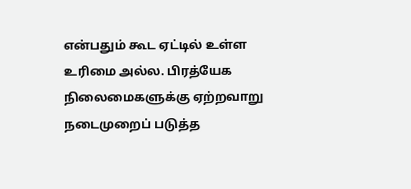என்பதும் கூட ஏட்டில் உள்ள உரிமை அல்ல. பிரத்யேக நிலைமைகளுக்கு ஏற்றவாறு நடைமுறைப் படுத்த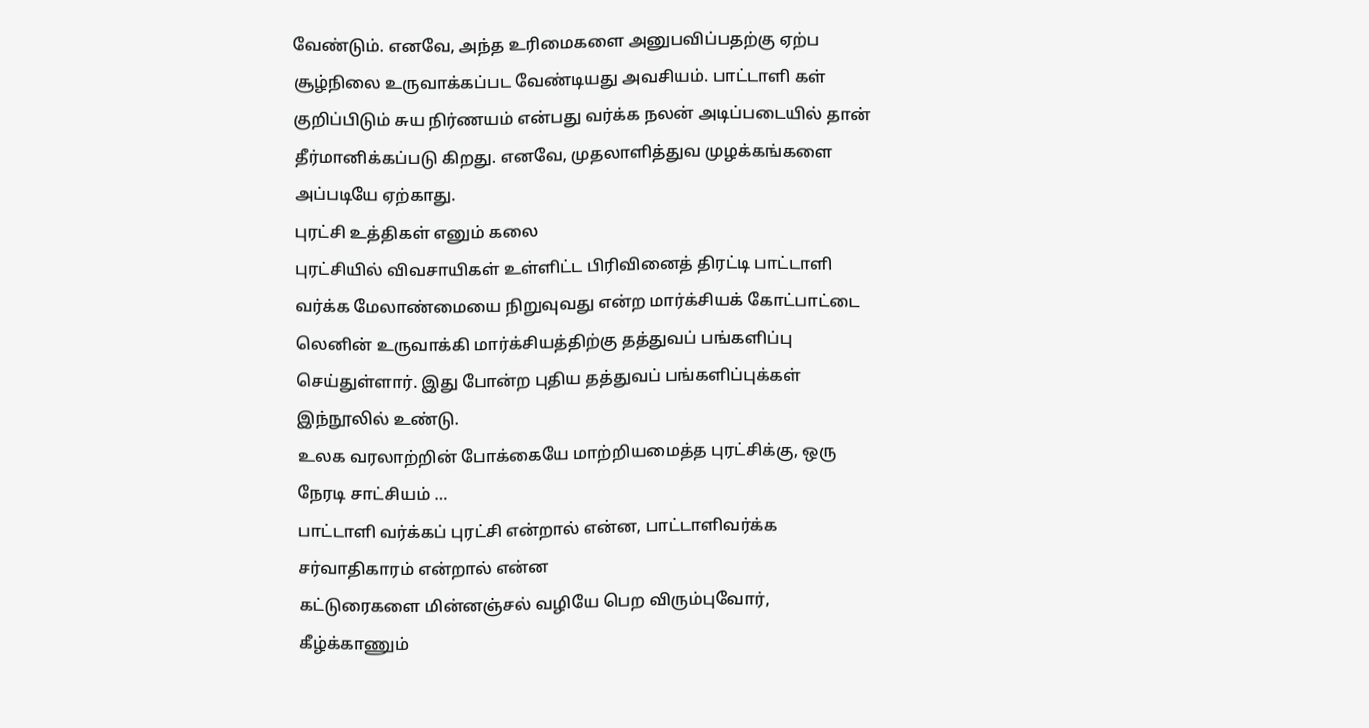வேண்டும். எனவே, அந்த உரிமைகளை அனுபவிப்பதற்கு ஏற்ப சூழ்நிலை உருவாக்கப்பட வேண்டியது அவசியம். பாட்டாளி கள் குறிப்பிடும் சுய நிர்ணயம் என்பது வர்க்க நலன் அடிப்படையில் தான் தீர்மானிக்கப்படு கிறது. எனவே, முதலாளித்துவ முழக்கங்களை அப்படியே ஏற்காது.
புரட்சி உத்திகள் எனும் கலை
புரட்சியில் விவசாயிகள் உள்ளிட்ட பிரிவினைத் திரட்டி பாட்டாளி வர்க்க மேலாண்மையை நிறுவுவது என்ற மார்க்சியக் கோட்பாட்டை லெனின் உருவாக்கி மார்க்சியத்திற்கு தத்துவப் பங்களிப்பு செய்துள்ளார். இது போன்ற புதிய தத்துவப் பங்களிப்புக்கள் இந்நூலில் உண்டு.
உலக வரலாற்றின் போக்கையே மாற்றியமைத்த புரட்சிக்கு, ஒரு நேரடி சாட்சியம் …
பாட்டாளி வர்க்கப் புரட்சி என்றால் என்ன, பாட்டாளிவர்க்க சர்வாதிகாரம் என்றால் என்ன
கட்டுரைகளை மின்னஞ்சல் வழியே பெற விரும்புவோர், கீழ்க்காணும்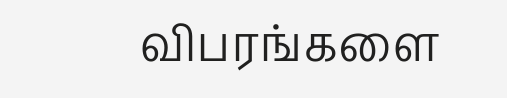விபரங்களை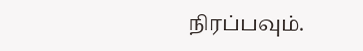நிரப்பவும்.